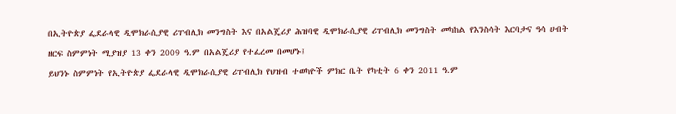በኢትዮጵያ ፌደራላዊ ዲሞክራሲያዊ ሪፐብሊክ መንግስት እና በአልጄሪያ ሕዝባዊ ዲሞክራሲያዊ ሪፐብሊክ መንግስት መካከል የእንስሳት እርባታና ዓሳ ሀብት ዘርፍ ስምምነት ሚያዝያ 13 ቀን 2009 ዓ.ም በአልጄሪያ የተፈረመ በመሆኑ፤
ይህንኑ ስምምነት የኢትዮጵያ ፌደራላዊ ዲሞክራሲያዊ ሪፐብሊክ የህዝብ ተወካዮች ምክር ቤት የካቲት 6 ቀን 2011 ዓ.ም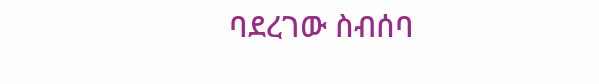ባደረገው ስብሰባ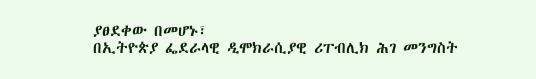ያፀደቀው በመሆኑ፣
በኢትዮጵያ ፌደራላዊ ዲሞክራሲያዊ ሪፐብሊክ ሕገ መንግስት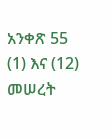አንቀጽ 55 (1) እና (12) መሠረት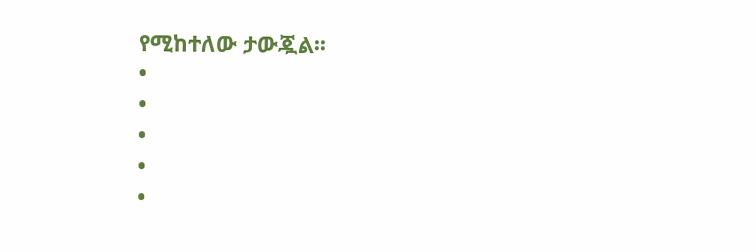የሚከተለው ታውጇል፡፡
•
•
•
•
•